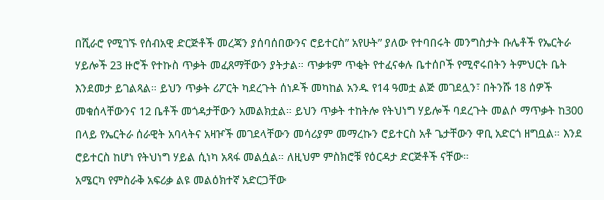በሺራሮ የሚገኙ የሰብአዊ ድርጅቶች መረጃን ያሰባሰበውንና ሮይተርስ” አየሁት” ያለው የተባበሩት መንግስታት ቡሌቶች የኤርትራ ሃይሎች 23 ዙሮች የተኩስ ጥቃት መፈጸማቸውን ያትታል። ጥቃቱም ጥቂት የተፈናቀሉ ቤተሰቦች የሚኖሩበትን ትምህርት ቤት እንደመታ ይገልጻል። ይህን ጥቃት ሪፖርት ካደረጉት ሰነዶች መካከል አንዱ የ14 ዓመቷ ልጅ መገደሏን፣ በትንሹ 18 ሰዎች መቁሰላቸውንና 12 ቤቶች መጎዳታቸውን አመልክቷል። ይህን ጥቃት ተከትሎ የትህነግ ሃይሎች ባደረጉት መልሶ ማጥቃት ከ300 በላይ የኤርትራ ሰራዊት አባላትና አዛዦች መገደላቸውን መሳሪያም መማረኩን ሮይተርስ አቶ ጌታቸውን ዋቢ አድርጎ ዘግቧል። እንደ ሮይተርስ ከሆነ የትህነግ ሃይል ሲነካ አጻፋ መልሷል። ለዚህም ምስክሮቹ የዕርዳታ ድርጅቶች ናቸው።
አሜርካ የምስራቅ አፍሪቃ ልዩ መልዕክተኛ አድርጋቸው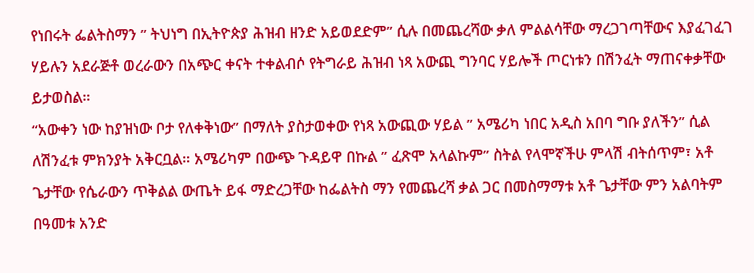የነበሩት ፌልትስማን ” ትህነግ በኢትዮጵያ ሕዝብ ዘንድ አይወደድም” ሲሉ በመጨረሻው ቃለ ምልልሳቸው ማረጋገጣቸውና እያፈገፈገ ሃይሉን አደራጅቶ ወረራውን በአጭር ቀናት ተቀልብሶ የትግራይ ሕዝብ ነጻ አውጪ ግንባር ሃይሎች ጦርነቱን በሽንፈት ማጠናቀቃቸው ይታወስል።
“አውቀን ነው ከያዝነው ቦታ የለቀቅነው” በማለት ያስታወቀው የነጻ አውጪው ሃይል ” አሜሪካ ነበር አዲስ አበባ ግቡ ያለችን” ሲል ለሽንፈቱ ምክንያት አቅርቧል። አሜሪካም በውጭ ጉዳይዋ በኩል ” ፈጽሞ አላልኩም” ስትል የላሞኛችሁ ምላሽ ብትሰጥም፣ አቶ ጌታቸው የሴራውን ጥቅልል ውጤት ይፋ ማድረጋቸው ከፌልትስ ማን የመጨረሻ ቃል ጋር በመስማማቱ አቶ ጌታቸው ምን አልባትም በዓመቱ አንድ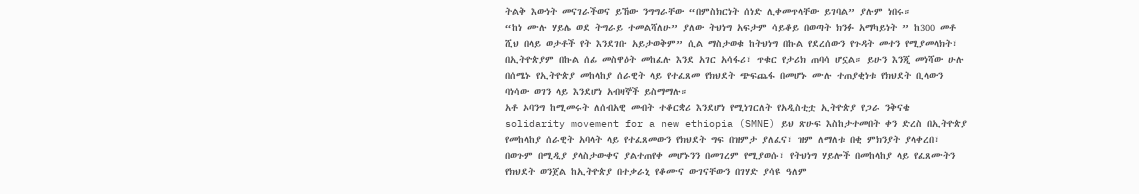ትልቅ እውነት መናገራችወና ይኸው ንግግራቸው “በምስክርነት ሰነድ ሊቀመጥላቸው ይገባል” ያሉም ነበሩ።
“ከነ ሙሉ ሃይሌ ወደ ትግራይ ተመልሻለሁ” ያለው ትህነግ አፍታም ሳይቆይ በወጣት ክንፉ አማካይነት ” ከ300 መቶ ሺህ በላይ ወታቶች የት እንደገቡ አይታወቅም” ሲል ማስታወቁ ከትህነግ በኩል የደረሰውን የጉዳት መተን የሚያመላክት፣ በኢትዮጵያም በኩል ሰፊ መስዋዕት መከፈሉ እንደ አገር አሳፋሪ፣ ጥቁር የታሪክ ጠባሳ ሆኗል። ይሁን እንጂ መነሻው ሁሉ በሰሜኑ የኢትዮጵያ መከላከያ ሰራዊት ላይ የተፈጸመ የክህደት ጭፍጨፋ በመሆኑ ሙሉ ተጠያቂነቱ የክህደት ቢላውን ባነሳው ወገን ላይ እንደሆነ አብዛኞች ይስማማሉ።
አቶ ኦባንግ ከሚመሩት ለሰብአዊ መብት ተቆርቋሪ እንደሆነ የሚነገርለት የአዲስቲቷ ኢትዮጵያ የጋራ ንቅናቄ solidarity movement for a new ethiopia (SMNE) ይህ ጽሁፍ እስከታተመበት ቀን ድረስ በኢትዮጵያ የመከላከያ ሰራዊት አባላት ላይ የተፈጸመውን የክህደት ግፍ በዝምታ ያለፈና፣ ዝም ለማለቱ በቂ ምክንያት ያላቀረበ፣ በወጉም በሚዲያ ያላስታውቀና ያልተጠየቀ መሆኑንን በመገረም የሚያወሱ፣ የትህነግ ሃይሎች በመከላከያ ላይ የፈጸሙትን የክህደት ወንጀል ከኢትዮጵያ በተቃራኒ የቆሙና ውገናቸውን በገሃድ ያሳዩ ዓለም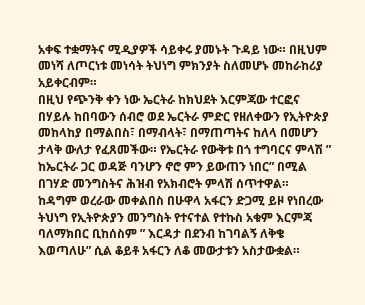አቀፍ ተቋማትና ሚዲያዎች ሳይቀሩ ያመኑት ጉዳይ ነው። በዚህም መነሻ ለጦርነቱ መነሳት ትህነግ ምክንያት ስለመሆኑ መከራከሪያ አይቀርብም።
በዚህ የጭንቅ ቀን ነው ኤርትራ ከክህደት እርምጃው ተርፎና በሃይሉ ከበባውን ሰብሮ ወደ ኤርትራ ምድር የዘለቀውን የኢትዮጵያ መከላከያ በማልበስ፣ በማብላት፣ በማጠጣትና ከለላ በመሆን ታላቅ ውለታ የፈጸመችው። የኤርትራ የውቅቱ በጎ ተግባርና ምላሽ ” ከኤርትራ ጋር ወዳጅ ባንሆን ኖሮ ምን ይውጠን ነበር” በሚል በገሃድ መንግስትና ሕዝብ የአክብሮት ምላሽ ሰጥተዋል።
ከዳግም ወረራው መቀልበስ በሁዋላ አፋርን ድጋሚ ይዞ የነበረው ትህነግ የኢትዮጵያን መንግስት የተናተል የተኩስ አቁም እርምጃ ባለማክበር ቢከሰስም ” እርዳታ በደንብ ከገባልኝ ለቅቄ እወጣለሁ” ሲል ቆይቶ አፋርን ለቆ መውታቱን አስታውቋል።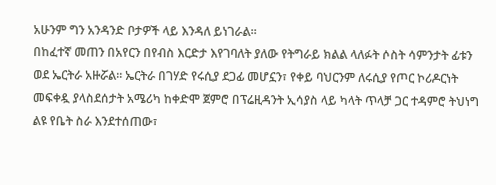አሁንም ግን አንዳንድ ቦታዎች ላይ እንዳለ ይነገራል።
በከፈተኛ መጠን በአየርን በየብስ እርድታ እየገባለት ያለው የትግራይ ክልል ላለፉት ሶስት ሳምንታት ፊቱን ወደ ኤርትራ አዙሯል። ኤርትራ በገሃድ የሩሲያ ደጋፊ መሆኗን፣ የቀይ ባህርንም ለሩሲያ የጦር ኮሪዶርነት መፍቀዷ ያላስደሰታት አሜሪካ ከቀድሞ ጀምሮ በፕሬዚዳንት ኢሳያስ ላይ ካላት ጥላቻ ጋር ተዳምሮ ትህነግ ልዩ የቤት ስራ እንደተሰጠው፣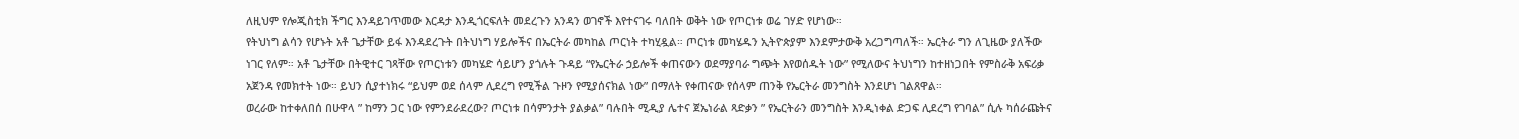ለዚህም የሎጂስቲክ ችግር እንዳይገጥመው እርዳታ እንዲጎርፍለት መደረጉን አንዳን ወገኖች እየተናገሩ ባለበት ወቅት ነው የጦርነቱ ወሬ ገሃድ የሆነው።
የትህነግ ልሳን የሆኑት አቶ ጌታቸው ይፋ እንዳደረጉት በትህነግ ሃይሎችና በኤርትራ መካከል ጦርነት ተካሂዷል። ጦርነቱ መካሄዱን ኢትዮጵያም እንደምታውቅ አረጋግጣለች። ኤርትራ ግን ለጊዜው ያለችው ነገር የለም። አቶ ጌታቸው በትዊተር ገጻቸው የጦርነቱን መካሄድ ሳይሆን ያጎሉት ጉዳይ “የኤርትራ ኃይሎች ቀጠናውን ወደማያባራ ግጭት እየወሰዱት ነው” የሚለውና ትህነግን ከተዘነጋበት የምስራቅ አፍሪቃ አጀንዳ የመክተት ነው። ይህን ሲያተነክሩ “ይህም ወደ ሰላም ሊደረግ የሚችል ጉዞን የሚያሰናክል ነው” በማለት የቀጠናው የሰላም ጠንቅ የኤርትራ መንግስት እንደሆነ ገልጸዋል።
ወረራው ከተቀለበሰ በሁዋላ ” ከማን ጋር ነው የምንደራደረው? ጦርነቱ በሳምንታት ያልቃል” ባሉበት ሚዲያ ሌተና ጀኤነራል ጻድቃን ” የኤርትራን መንግስት እንዲነቀል ድጋፍ ሊደረግ የገባል” ሲሉ ካሰራጩትና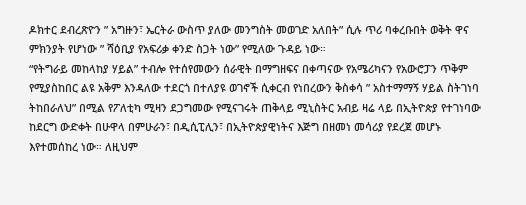ዶክተር ደብረጽዮን ” አግዙን፣ ኤርትራ ውስጥ ያለው መንግስት መወገድ አለበት” ሲሉ ጥሪ ባቀረቡበት ወቅት ዋና ምክንያት የሆነው ” ሻዕቢያ የአፍሪቃ ቀንድ ስጋት ነው” የሚለው ጉዳይ ነው።
“የትግራይ መከላከያ ሃይል” ተብሎ የተሰየመውን ሰራዊት በማግዘፍና በቀጣናው የአሜሪካናን የአውሮፓን ጥቅም የሚያስከበር ልዩ አቅም እንዳለው ተደርጎ በተለያዩ ወገኖች ሲቀርብ የነበረውን ቅስቀሳ ” አስተማማኝ ሃይል ስትገነባ ትከበራለህ” በሚል የፖለቲካ ሚዛን ደጋግመው የሚናገሩት ጠቅላይ ሚኒስትር አብይ ዛሬ ላይ በኢትዮጵያ የተገነባው ከደርግ ውድቀት በሁዋላ በምሁራን፣ በዲሲፒሊን፣ በኢትዮጵያዊነትና እጅግ በዘመነ መሳሪያ የደረጀ መሆኑ እየተመሰከረ ነው። ለዚህም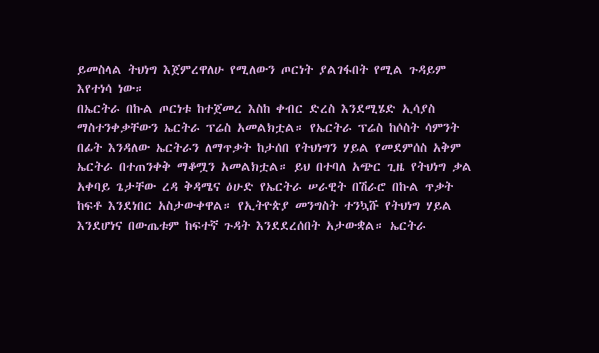ይመስላል ትህነግ እጀምረዋለሁ የሚለውን ጦርነት ያልገፋበት የሚል ጉዳይም እየተነሳ ነው።
በኤርትራ በኩል ጦርነቱ ከተጀመረ እስከ ቀብር ድረስ እንደሚሄድ ኢሳያስ ማስተንቀቃቸውን ኤርትራ ፕሬስ አመልክቷል። የኤርትራ ፕሬስ ከሶስት ሳምንት በፊት እንዳለው ኤርትራን ለማጥቃት ከታሰበ የትህነግን ሃይል የመደምሰስ አቅም ኤርትራ በተጠንቀቅ ማቆሟን አመልክቷል። ይህ በተባለ አጭር ጊዜ የትህነግ ቃል አቀባይ ጌታቸው ረዳ ቅዳሜና ዕሁድ የኤርትራ ሠራዊት በሽራሮ በኩል ጥቃት ከፍቶ እንደነበር አስታውቀዋል። የኢትዮጵያ መንግስት ተንኳሹ የትህነግ ሃይል እንደሆነና በውጤቱም ከፍተኛ ጉዳት እንደደረሰበት አታውቋል። ኤርትራ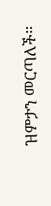ዝምታን መርጣለች።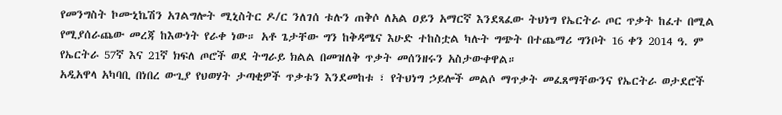የመንግስት ኮሙኒኬሽን አገልግሎት ሚኒስትር ዶ/ር ንለገሰ ቱሉን ጠቅሶ ለአል ዐይን አማርኛ እንደጻፈው ትህነግ የኤርትራ ጦር ጥቃት ከፈተ በሚል የሚያሰራጨው መረጃ ከእውነት የራቀ ነው። አቶ ጌታቸው ግን ከቅዳሜና እሁድ ተከስቷል ካሉት ግጭት በተጨማሪ ግንቦት 16 ቀን 2014 ዓ. ም የኤርትራ 57ኛ እና 21ኛ ክፍለ ጦሮች ወደ ትግራይ ክልል በመዝለቅ ጥቃት መሰንዘሩን አስታውቀዋል።
አዲአዋላ አካባቢ በነበረ ውጊያ የህወሃት ታጣቂዎች ጥቃቱን እንደመከቱ ፣ የትህነግ ኃይሎች መልሶ ማጥቃት መፈጸማቸውንና የኤርትራ ወታደሮች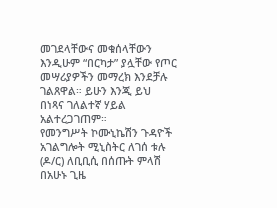መገደላቸውና መቁሰላቸውን እንዲሁም “በርካታ” ያሏቸው የጦር መሣሪያዎችን መማረክ እንደቻሉ ገልጸዋል። ይሁን እንጂ ይህ በነጻና ገለልተኛ ሃይል አልተረጋገጠም።
የመንግሥት ኮሙኒኬሽን ጉዳዮች አገልግሎት ሚኒስትር ለገሰ ቱሉ (ዶ/ር) ለቢቢሲ በሰጡት ምላሽ በአሁኑ ጊዜ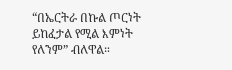“በኤርትራ በኩል ጦርነት ይከፈታል የሚል እምነት የለንም” ብለዋል።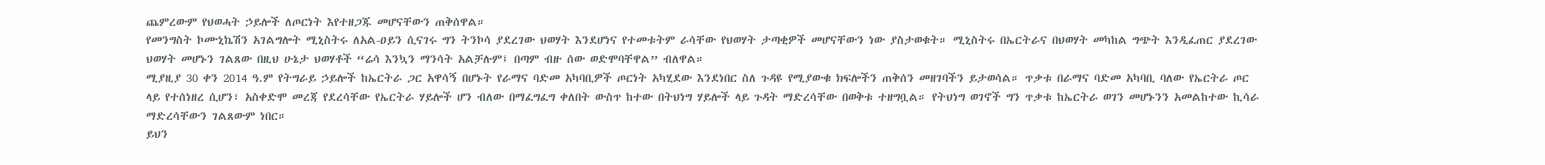ጨምረውም የህወሓት ኃይሎች ለጦርነት እየተዘጋጁ መሆናቸውን ጠቅሰዋል።
የመንግስት ኮሙኒኬሽን አገልግሎት ሚኒስትሩ ለአል-ዐይን ሲናገሩ ግን ትንኮሳ ያደረገው ህወሃት እንደሆነና የተመቱትም ራሳቸው የህወሃት ታጣቂዎች መሆናቸውን ነው ያስታወቁት። ሚኒስትሩ በኤርትራና በህወሃት መካከል ግጭት እንዲፈጠር ያደረገው ህወሃት መሆኑን ገልጸው በዚህ ሁኔታ ህወሃቶች “ሬሳ እንኳን ማንሳት አልቻሉም፤ በጣም ብዙ ሰው ወድሞባቸዋል” ብለዋል።
ሚያዚያ 30 ቀን 2014 ዓ.ም የትግራይ ኃይሎች ከኤርትራ ጋር አዋሳኝ በሆኑት የራማና ባድመ አካባቢዎች ጦርነት አካሂደው እንደነበር ስለ ጉዳዩ የሚያውቁ ክፍሎችን ጠቅሰን መዘገባችን ይታወሳል። ጥቃቱ በራማና ባድመ አካባቢ ባለው የኤርትራ ጦር ላይ የተሰነዘረ ሲሆን፣ አስቀድሞ መረጃ የደረሳቸው የኤርትራ ሃይሎች ሆን ብለው በማፈግፈግ ቀለበት ውስጥ ከተው በትህነግ ሃይሎች ላይ ጉዳት ማድረሳቸው በወቅቱ ተዘግቧል። የትህነግ ወገኖች ግን ጥቃቱ ከኤርትራ ወገን መሆኑንን አመልከተው ኪሳራ ማድረሳቸውን ገልጸውም ነበር።
ይህን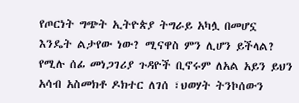የጦርነት ግጭት ኢትዮጵያ ትግራይ አካሏ በመሆኗ እንዴት ልታየው ነው? ሚናዋስ ምን ሊሆን ይችላል? የሚሉ ሰፊ መነጋገሪያ ጉዳዮች ቢኖሩም ለአል አይን ይህን አሳብ አስመክቶ ዶክተር ለገሰ ፣ህወሃት ትንኮሰውን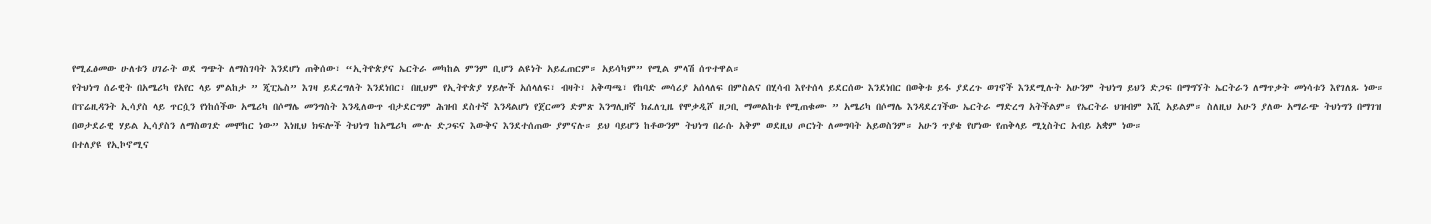የሚፈፅመው ሁለቱን ሀገራት ወደ ግጭት ለማስገባት እንደሆነ ጠቅሰው፣ “ኢትዮጵያና ኤርትራ መካከል ምንም ቢሆን ልዩነት አይፈጠርም። አይሳካም” የሚል ምላሽ ሰጥተዋል።
የትህነግ ሰራዊት በአሜሪካ የአየር ላይ ምልከታ ” ጂፒኤስ” እገዛ ይደረግለት እንደነበር፣ በዚህም የኢትዮጵያ ሃይሎች አሰላለፍ፣ ብዛት፣ አቅጣጫ፣ የከባድ መሳሪያ አሰላለፍ በምስልና በሂሳብ እየተሰላ ይደርሰው እንደነበር በወቅቱ ይፋ ያደረጉ ወገኖች እንደሚሉት አሁንም ትህነግ ይህን ድጋፍ በማግኘት ኤርትራን ለማጥቃት መነሳቱን እየገለጹ ነው።
በፕሬዚዳንት ኢሳያስ ላይ ጥርሷን የነከሰችው አሜሪካ በሶማሌ መንግስት እንዲለውጥ ብታደርግም ሕዝብ ደስተኛ እንዳልሆነ የጀርመን ድምጽ እንግሊዘኛ ክፈለጊዜ የሞቃዲሾ ዘጋቢ ማመልከቱ የሚጠቁሙ ” አሜሪካ በሶማሌ እንዳደረገችው ኤርትራ ማድረግ አትችልም። የኤርትራ ህዝብም እሺ አይልም። ስለዚህ አሁን ያለው አማራጭ ትህነግን በማገዝ በወታደራዊ ሃይል ኢሳያስን ለማስወገድ መሞከር ነው” እነዚህ ክፍሎች ትህነግ ከአሜሪካ ሙሉ ድጋፍና እውቅና እንደተሰጠው ያምናሉ። ይህ ባይሆን ከቶውንም ትህነግ በራሱ አቅም ወደዚህ ጦርነት ለመግባት አይወስንም። አሁን ጥያቄ የሆነው የጠቅላይ ሚኒስትር አብይ አቋም ነው።
በተለያዩ የኢኮኖሚና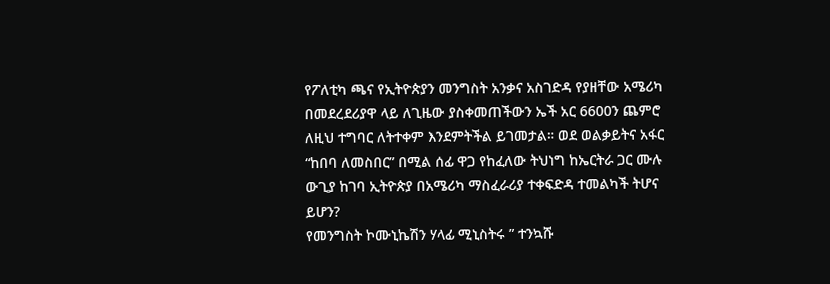የፖለቲካ ጫና የኢትዮጵያን መንግስት አንቃና አስገድዳ የያዘቸው አሜሪካ በመደረደሪያዋ ላይ ለጊዜው ያስቀመጠችውን ኤች አር 6600ን ጨምሮ ለዚህ ተግባር ለትተቀም እንደምትችል ይገመታል። ወደ ወልቃይትና አፋር “ከበባ ለመስበር” በሚል ሰፊ ዋጋ የከፈለው ትህነግ ከኤርትራ ጋር ሙሉ ውጊያ ከገባ ኢትዮጵያ በአሜሪካ ማስፈራሪያ ተቀፍድዳ ተመልካች ትሆና ይሆን?
የመንግስት ኮሙኒኬሽን ሃላፊ ሚኒስትሩ ” ተንኳሹ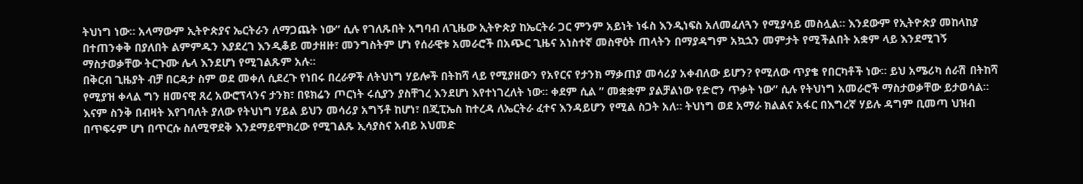ትህነግ ነው። አላማውም ኢትዮጵያና ኤርትራን ለማጋጨት ነው” ሲሉ የገለጹበት አግባብ ለጊዜው ኢትዮጵያ ከኤርትራ ጋር ምንም አይነት ነፋስ እንዲነፍስ አለመፈለጓን የሚያሳይ መስሏል። እንደውም የኢትዮጵያ መከላከያ በተጠንቀቅ በያለበት ልምምዱን እያደረገ እንዲቆይ መታዘዙ፣ መንግስትም ሆነ የሰራዊቱ አመራሮች በአጭር ጊዜና አነስተኛ መስዋዕት ጠላትን በማያዳግም አኳኋን መምታት የሚችልበት አቋም ላይ እንደሚገኝ ማስታወቃቸው ትርጉሙ ሌላ እንደሆነ የሚገልጹም አሉ።
በቅርብ ጊዜያት ብቻ በርዳታ ስም ወደ መቀለ ሲደረጉ የነበሩ በረራዎች ለትህነግ ሃይሎች በትከሻ ላይ የሚያዘውን የአየርና የታንክ ማቃጠያ መሳሪያ አቀብለው ይሆን? የሚለው ጥያቄ የበርካቶች ነው። ይህ አሜሪካ ሰራሽ በትከሻ የሚያዝ ቀላል ግን ዘመናዊ ጸረ አውሮፕላንና ታንክ፣ በዩክሬን ጦርነት ሩሲያን ያስቸገረ እንደሆነ እየተነገረለት ነው። ቀደም ሲል ” መቋቋም ያልቻልነው የድሮን ጥቃት ነው” ሲሉ የትህነግ አመራሮች ማስታወቃቸው ይታወሳል። እናም ስንቅ በብዛት እየገባለት ያለው የትህነግ ሃይል ይህን መሳሪያ አግኝቶ ከሆነ፣ በጂፒኤስ ከተረዳ ለኤርትራ ፈተና እንዳይሆን የሚል ስጋት አለ። ትህነግ ወደ አማራ ክልልና አፋር በእግረኛ ሃይሉ ዳግም ቢመጣ ህዝብ በጥፍሩም ሆነ በጥርሱ ስለሚዋደቅ እንደማይሞክረው የሚገልጹ ኢሳያስና አብይ አህመድ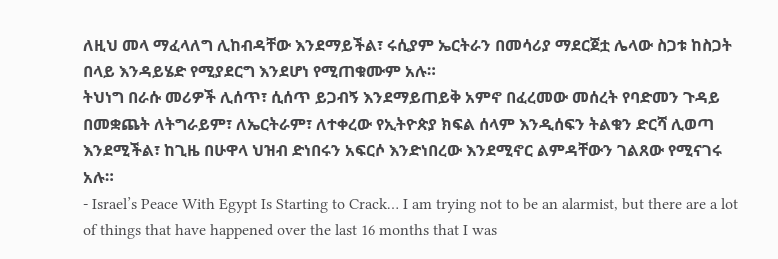ለዚህ መላ ማፈላለግ ሊከብዳቸው እንደማይችል፣ ሩሲያም ኤርትራን በመሳሪያ ማደርጀቷ ሌላው ስጋቱ ከስጋት በላይ እንዳይሄድ የሚያደርግ እንደሆነ የሚጠቁሙም አሉ።
ትህነግ በራሱ መሪዎች ሊሰጥ፣ ሲሰጥ ይጋብኝ እንደማይጠይቅ አምኖ በፈረመው መሰረት የባድመን ጉዳይ በመቋጨት ለትግራይም፣ ለኤርትራም፣ ለተቀረው የኢትዮጵያ ክፍል ሰላም እንዲሰፍን ትልቁን ድርሻ ሊወጣ እንደሚችል፣ ከጊዜ በሁዋላ ህዝብ ድነበሩን አፍርሶ እንድነበረው እንደሚኖር ልምዳቸውን ገልጸው የሚናገሩ አሉ።
- Israel’s Peace With Egypt Is Starting to Crack… I am trying not to be an alarmist, but there are a lot of things that have happened over the last 16 months that I was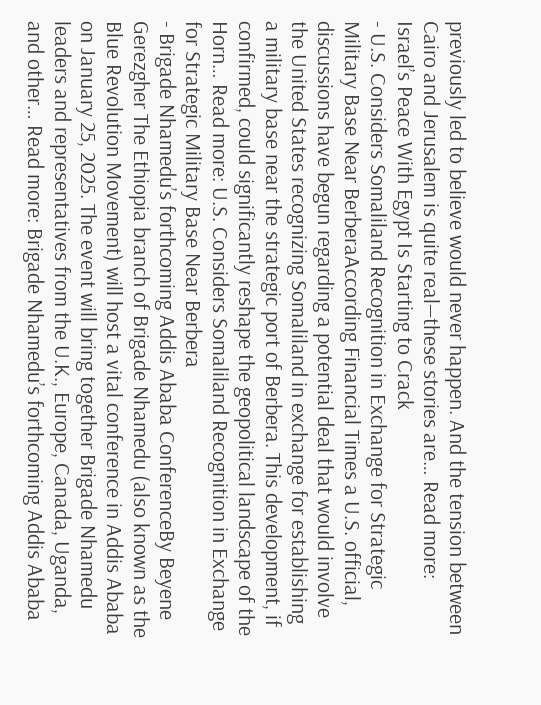previously led to believe would never happen. And the tension between Cairo and Jerusalem is quite real—these stories are… Read more: Israel’s Peace With Egypt Is Starting to Crack
- U.S. Considers Somaliland Recognition in Exchange for Strategic Military Base Near BerberaAccording Financial Times a U.S. official, discussions have begun regarding a potential deal that would involve the United States recognizing Somaliland in exchange for establishing a military base near the strategic port of Berbera. This development, if confirmed, could significantly reshape the geopolitical landscape of the Horn… Read more: U.S. Considers Somaliland Recognition in Exchange for Strategic Military Base Near Berbera
- Brigade Nhamedu’s forthcoming Addis Ababa ConferenceBy Beyene Gerezgher The Ethiopia branch of Brigade Nhamedu (also known as the Blue Revolution Movement) will host a vital conference in Addis Ababa on January 25, 2025. The event will bring together Brigade Nhamedu leaders and representatives from the U.K., Europe, Canada, Uganda, and other… Read more: Brigade Nhamedu’s forthcoming Addis Ababa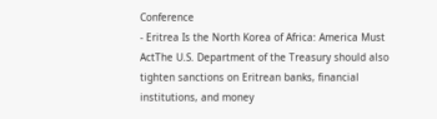Conference
- Eritrea Is the North Korea of Africa: America Must ActThe U.S. Department of the Treasury should also tighten sanctions on Eritrean banks, financial institutions, and money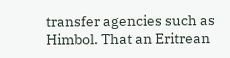transfer agencies such as Himbol. That an Eritrean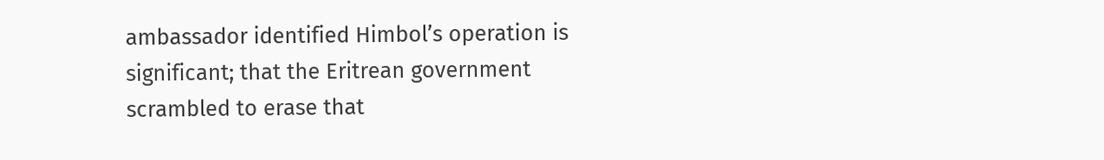ambassador identified Himbol’s operation is significant; that the Eritrean government scrambled to erase that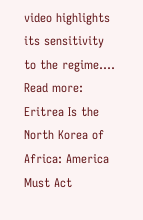video highlights its sensitivity to the regime.… Read more: Eritrea Is the North Korea of Africa: America Must Act